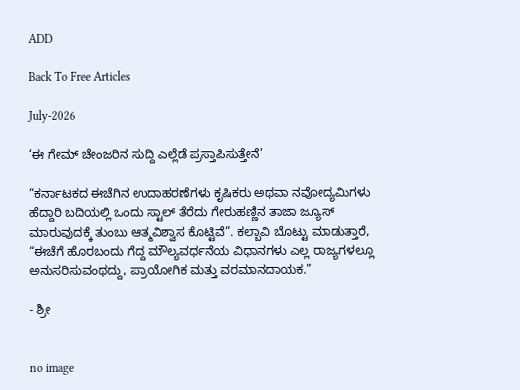ADD

Back To Free Articles

July-2026

‘ಈ ಗೇಮ್ ಚೇಂಜರಿನ ಸುದ್ದಿ ಎಲ್ಲೆಡೆ ಪ್ರಸ್ತಾಪಿಸುತ್ತೇನೆ’

“ಕರ್ನಾಟಕದ ಈಚೆಗಿನ ಉದಾಹರಣೆಗಳು ಕೃಷಿಕರು ಅಥವಾ ನವೋದ್ಯಮಿಗಳು ಹೆದ್ದಾರಿ ಬದಿಯಲ್ಲಿ ಒಂದು ಸ್ಟಾಲ್ ತೆರೆದು ಗೇರುಹಣ್ಣಿನ ತಾಜಾ ಜ್ಯೂಸ್ ಮಾರುವುದಕ್ಕೆ ತುಂಬು ಆತ್ಮವಿಶ್ವಾಸ ಕೊಟ್ಟಿವೆ”. ಕಲ್ಬಾವಿ ಬೊಟ್ಟು ಮಾಡುತ್ತಾರೆ, “ಈಚೆಗೆ ಹೊರಬಂದು ಗೆದ್ದ ಮೌಲ್ಯವರ್ಧನೆಯ ವಿಧಾನಗಳು ಎಲ್ಲ ರಾಜ್ಯಗಳಲ್ಲೂ ಅನುಸರಿಸುವಂಥದ್ದು, ಪ್ರಾಯೋಗಿಕ ಮತ್ತು ವರಮಾನದಾಯಕ.”

- ಶ್ರೀ


no image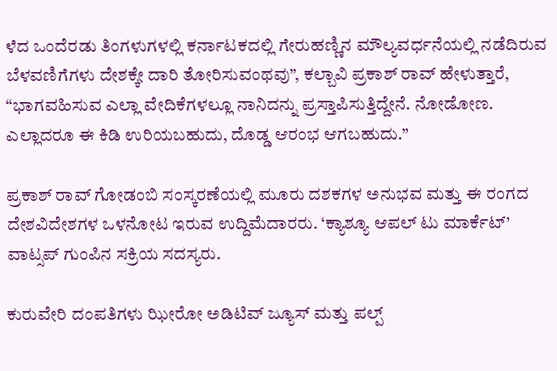ಳೆದ ಒಂದೆರಡು ತಿಂಗಳುಗಳಲ್ಲಿ ಕರ್ನಾಟಕದಲ್ಲಿ ಗೇರುಹಣ್ಣಿನ ಮೌಲ್ಯವರ್ಧನೆಯಲ್ಲಿ ನಡೆದಿರುವ ಬೆಳವಣಿಗೆಗಳು ದೇಶಕ್ಕೇ ದಾರಿ ತೋರಿಸುವಂಥವು”, ಕಲ್ಬಾವಿ ಪ್ರಕಾಶ್ ರಾವ್ ಹೇಳುತ್ತಾರೆ, “ಭಾಗವಹಿಸುವ ಎಲ್ಲಾ ವೇದಿಕೆಗಳಲ್ಲೂ ನಾನಿದನ್ನು ಪ್ರಸ್ತಾಪಿಸುತ್ತಿದ್ದೇನೆ. ನೋಡೋಣ. ಎಲ್ಲಾದರೂ ಈ ಕಿಡಿ ಉರಿಯಬಹುದು, ದೊಡ್ಡ ಆರಂಭ ಆಗಬಹುದು.”

ಪ್ರಕಾಶ್ ರಾವ್ ಗೋಡಂಬಿ ಸಂಸ್ಕರಣೆಯಲ್ಲಿ ಮೂರು ದಶಕಗಳ ಅನುಭವ ಮತ್ತು ಈ ರಂಗದ ದೇಶವಿದೇಶಗಳ ಒಳನೋಟ ಇರುವ ಉದ್ದಿಮೆದಾರರು. ‘ಕ್ಯಾಶ್ಯೂ ಆಪಲ್ ಟು ಮಾರ್ಕೆಟ್’ ವಾಟ್ಸಪ್ ಗುಂಪಿನ ಸಕ್ರಿಯ ಸದಸ್ಯರು.

ಕುರುವೇರಿ ದಂಪತಿಗಳು ಝೀರೋ ಅಡಿಟಿವ್ ಜ್ಯೂಸ್ ಮತ್ತು ಪಲ್ಪ್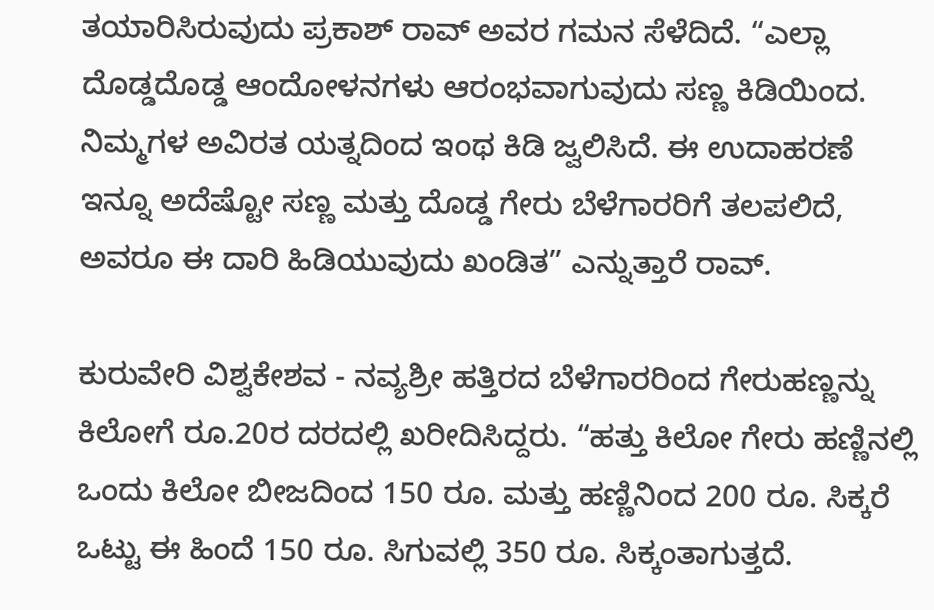ತಯಾರಿಸಿರುವುದು ಪ್ರಕಾಶ್ ರಾವ್ ಅವರ ಗಮನ ಸೆಳೆದಿದೆ. “ಎಲ್ಲಾ ದೊಡ್ಡದೊಡ್ಡ ಆಂದೋಳನಗಳು ಆರಂಭವಾಗುವುದು ಸಣ್ಣ ಕಿಡಿಯಿಂದ. ನಿಮ್ಮಗಳ ಅವಿರತ ಯತ್ನದಿಂದ ಇಂಥ ಕಿಡಿ ಜ್ವಲಿಸಿದೆ. ಈ ಉದಾಹರಣೆ ಇನ್ನೂ ಅದೆಷ್ಟೋ ಸಣ್ಣ ಮತ್ತು ದೊಡ್ಡ ಗೇರು ಬೆಳೆಗಾರರಿಗೆ ತಲಪಲಿದೆ, ಅವರೂ ಈ ದಾರಿ ಹಿಡಿಯುವುದು ಖಂಡಿತ” ಎನ್ನುತ್ತಾರೆ ರಾವ್.

ಕುರುವೇರಿ ವಿಶ್ವಕೇಶವ - ನವ್ಯಶ್ರೀ ಹತ್ತಿರದ ಬೆಳೆಗಾರರಿಂದ ಗೇರುಹಣ್ಣನ್ನು ಕಿಲೋಗೆ ರೂ.20ರ ದರದಲ್ಲಿ ಖರೀದಿಸಿದ್ದರು. “ಹತ್ತು ಕಿಲೋ ಗೇರು ಹಣ್ಣಿನಲ್ಲಿ ಒಂದು ಕಿಲೋ ಬೀಜದಿಂದ 150 ರೂ. ಮತ್ತು ಹಣ್ಣಿನಿಂದ 200 ರೂ. ಸಿಕ್ಕರೆ ಒಟ್ಟು ಈ ಹಿಂದೆ 150 ರೂ. ಸಿಗುವಲ್ಲಿ 350 ರೂ. ಸಿಕ್ಕಂತಾಗುತ್ತದೆ.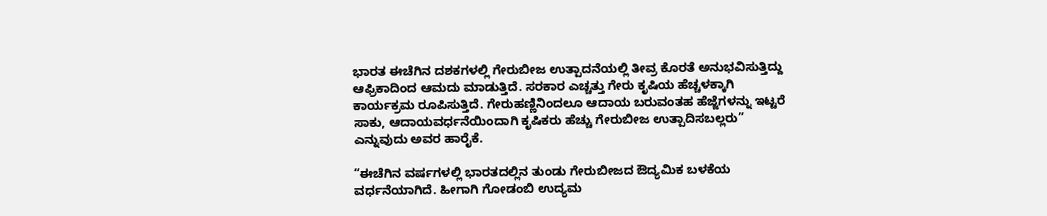ಭಾರತ ಈಚೆಗಿನ ದಶಕಗಳಲ್ಲಿ ಗೇರುಬೀಜ ಉತ್ಪಾದನೆಯಲ್ಲಿ ತೀವ್ರ ಕೊರತೆ ಅನುಭವಿಸುತ್ತಿದ್ದು ಆಫ್ರಿಕಾದಿಂದ ಆಮದು ಮಾಡುತ್ತಿದೆ. ಸರಕಾರ ಎಚ್ಚತ್ತು ಗೇರು ಕೃಷಿಯ ಹೆಚ್ಚಳಕ್ಕಾಗಿ ಕಾರ್ಯಕ್ರಮ ರೂಪಿಸುತ್ತಿದೆ. ಗೇರುಹಣ್ಣಿನಿಂದಲೂ ಆದಾಯ ಬರುವಂತಹ ಹೆಜ್ಜೆಗಳನ್ನು ಇಟ್ಟರೆ ಸಾಕು, ಆದಾಯವರ್ಧನೆಯಿಂದಾಗಿ ಕೃಷಿಕರು ಹೆಚ್ಚು ಗೇರುಬೀಜ ಉತ್ಪಾದಿಸಬಲ್ಲರು” ಎನ್ನುವುದು ಅವರ ಹಾರೈಕೆ.

“ಈಚೆಗಿನ ವರ್ಷಗಳಲ್ಲಿ ಭಾರತದಲ್ಲಿನ ತುಂಡು ಗೇರುಬೀಜದ ಔದ್ಯಮಿಕ ಬಳಕೆಯ ವರ್ಧನೆಯಾಗಿದೆ. ಹೀಗಾಗಿ ಗೋಡಂಬಿ ಉದ್ಯಮ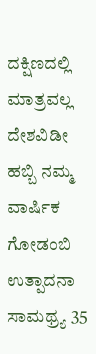ದಕ್ಷಿಣದಲ್ಲಿ ಮಾತ್ರವಲ್ಲ ದೇಶವಿಡೀ ಹಬ್ಬಿ ನಮ್ಮ ವಾರ್ಷಿಕ ಗೋಡಂಬಿ ಉತ್ಪಾದನಾ ಸಾಮಥ್ರ್ಯ 35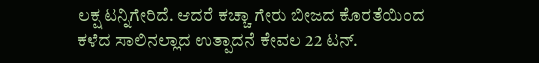ಲಕ್ಷ ಟನ್ನಿಗೇರಿದೆ. ಆದರೆ ಕಚ್ಚಾ ಗೇರು ಬೀಜದ ಕೊರತೆಯಿಂದ ಕಳೆದ ಸಾಲಿನಲ್ಲಾದ ಉತ್ಪಾದನೆ ಕೇವಲ 22 ಟನ್.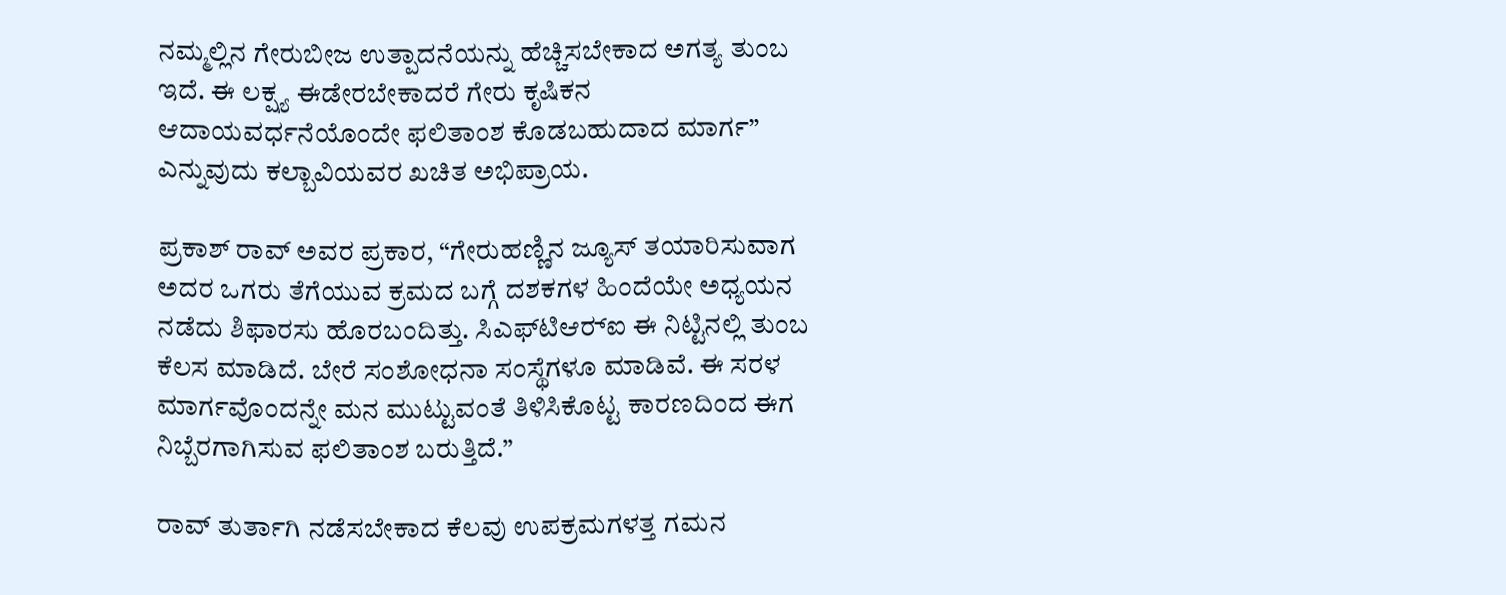ನಮ್ಮಲ್ಲಿನ ಗೇರುಬೀಜ ಉತ್ಪಾದನೆಯನ್ನು ಹೆಚ್ಚಿಸಬೇಕಾದ ಅಗತ್ಯ ತುಂಬ ಇದೆ. ಈ ಲಕ್ಷ್ಯ ಈಡೇರಬೇಕಾದರೆ ಗೇರು ಕೃಷಿಕನ ಆದಾಯವರ್ಧನೆಯೊಂದೇ ಫಲಿತಾಂಶ ಕೊಡಬಹುದಾದ ಮಾರ್ಗ” ಎನ್ನುವುದು ಕಲ್ಬಾವಿಯವರ ಖಚಿತ ಅಭಿಪ್ರಾಯ.

ಪ್ರಕಾಶ್ ರಾವ್ ಅವರ ಪ್ರಕಾರ, “ಗೇರುಹಣ್ಣಿನ ಜ್ಯೂಸ್ ತಯಾರಿಸುವಾಗ ಅದರ ಒಗರು ತೆಗೆಯುವ ಕ್ರಮದ ಬಗ್ಗೆ ದಶಕಗಳ ಹಿಂದೆಯೇ ಅಧ್ಯಯನ ನಡೆದು ಶಿಫಾರಸು ಹೊರಬಂದಿತ್ತು. ಸಿಎಫ್‍ಟಿಆರ್‍ಐ ಈ ನಿಟ್ಟಿನಲ್ಲಿ ತುಂಬ ಕೆಲಸ ಮಾಡಿದೆ. ಬೇರೆ ಸಂಶೋಧನಾ ಸಂಸ್ಥೆಗಳೂ ಮಾಡಿವೆ. ಈ ಸರಳ ಮಾರ್ಗವೊಂದನ್ನೇ ಮನ ಮುಟ್ಟುವಂತೆ ತಿಳಿಸಿಕೊಟ್ಟ ಕಾರಣದಿಂದ ಈಗ ನಿಬ್ಬೆರಗಾಗಿಸುವ ಫಲಿತಾಂಶ ಬರುತ್ತಿದೆ.”

ರಾವ್ ತುರ್ತಾಗಿ ನಡೆಸಬೇಕಾದ ಕೆಲವು ಉಪಕ್ರಮಗಳತ್ತ ಗಮನ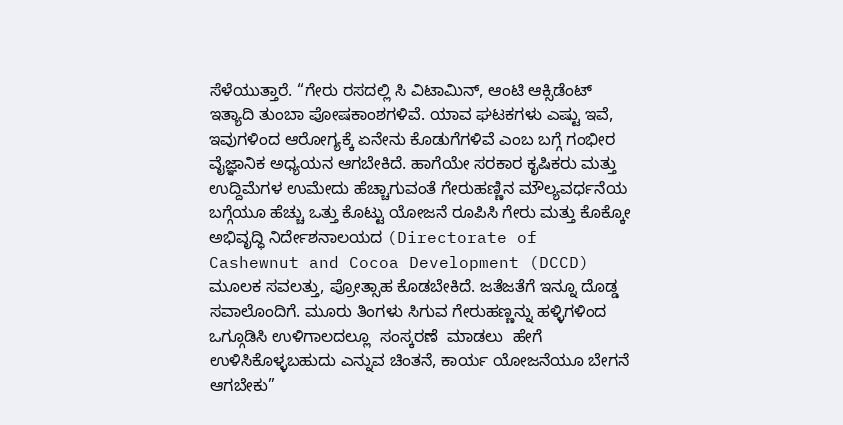ಸೆಳೆಯುತ್ತಾರೆ. “ಗೇರು ರಸದಲ್ಲಿ ಸಿ ವಿಟಾಮಿನ್, ಆಂಟಿ ಆಕ್ಸಿಡೆಂಟ್ ಇತ್ಯಾದಿ ತುಂಬಾ ಪೋಷಕಾಂಶಗಳಿವೆ. ಯಾವ ಘಟಕಗಳು ಎಷ್ಟು ಇವೆ, ಇವುಗಳಿಂದ ಆರೋಗ್ಯಕ್ಕೆ ಏನೇನು ಕೊಡುಗೆಗಳಿವೆ ಎಂಬ ಬಗ್ಗೆ ಗಂಭೀರ ವೈಜ್ಞಾನಿಕ ಅಧ್ಯಯನ ಆಗಬೇಕಿದೆ. ಹಾಗೆಯೇ ಸರಕಾರ ಕೃಷಿಕರು ಮತ್ತು ಉದ್ದಿಮೆಗಳ ಉಮೇದು ಹೆಚ್ಚಾಗುವಂತೆ ಗೇರುಹಣ್ಣಿನ ಮೌಲ್ಯವರ್ಧನೆಯ ಬಗ್ಗೆಯೂ ಹೆಚ್ಚು ಒತ್ತು ಕೊಟ್ಟು ಯೋಜನೆ ರೂಪಿಸಿ ಗೇರು ಮತ್ತು ಕೊಕ್ಕೋ ಅಭಿವೃದ್ಧಿ ನಿರ್ದೇಶನಾಲಯದ (Directorate of Cashewnut and Cocoa Development (DCCD) ಮೂಲಕ ಸವಲತ್ತು, ಪ್ರೋತ್ಸಾಹ ಕೊಡಬೇಕಿದೆ. ಜತೆಜತೆಗೆ ಇನ್ನೂ ದೊಡ್ಡ ಸವಾಲೊಂದಿಗೆ. ಮೂರು ತಿಂಗಳು ಸಿಗುವ ಗೇರುಹಣ್ಣನ್ನು ಹಳ್ಳಿಗಳಿಂದ ಒಗ್ಗೂಡಿಸಿ ಉಳಿಗಾಲದಲ್ಲೂ  ಸಂಸ್ಕರಣೆ  ಮಾಡಲು  ಹೇಗೆ ಉಳಿಸಿಕೊಳ್ಳಬಹುದು ಎನ್ನುವ ಚಿಂತನೆ, ಕಾರ್ಯ ಯೋಜನೆಯೂ ಬೇಗನೆ ಆಗಬೇಕು”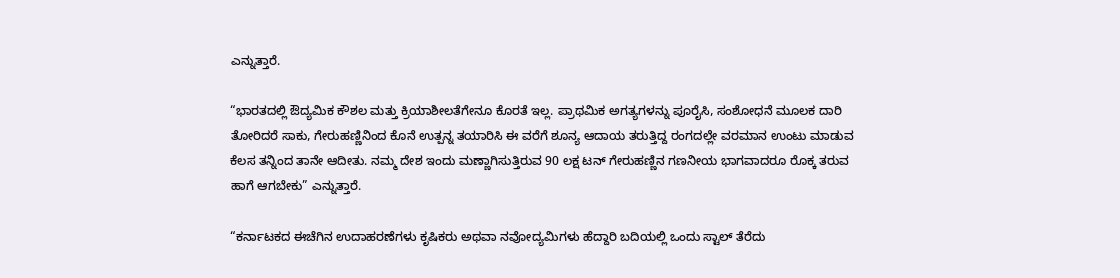ಎನ್ನುತ್ತಾರೆ.

“ಭಾರತದಲ್ಲಿ ಔದ್ಯಮಿಕ ಕೌಶಲ ಮತ್ತು ಕ್ರಿಯಾಶೀಲತೆಗೇನೂ ಕೊರತೆ ಇಲ್ಲ. ಪ್ರಾಥಮಿಕ ಅಗತ್ಯಗಳನ್ನು ಪೂರೈಸಿ, ಸಂಶೋಧನೆ ಮೂಲಕ ದಾರಿ ತೋರಿದರೆ ಸಾಕು, ಗೇರುಹಣ್ಣಿನಿಂದ ಕೊನೆ ಉತ್ಪನ್ನ ತಯಾರಿಸಿ ಈ ವರೆಗೆ ಶೂನ್ಯ ಆದಾಯ ತರುತ್ತಿದ್ದ ರಂಗದಲ್ಲೇ ವರಮಾನ ಉಂಟು ಮಾಡುವ ಕೆಲಸ ತನ್ನಿಂದ ತಾನೇ ಆದೀತು. ನಮ್ಮ ದೇಶ ಇಂದು ಮಣ್ಣಾಗಿಸುತ್ತಿರುವ 90 ಲಕ್ಷ ಟನ್ ಗೇರುಹಣ್ಣಿನ ಗಣನೀಯ ಭಾಗವಾದರೂ ರೊಕ್ಕ ತರುವ ಹಾಗೆ ಆಗಬೇಕು” ಎನ್ನುತ್ತಾರೆ.

“ಕರ್ನಾಟಕದ ಈಚೆಗಿನ ಉದಾಹರಣೆಗಳು ಕೃಷಿಕರು ಅಥವಾ ನವೋದ್ಯಮಿಗಳು ಹೆದ್ದಾರಿ ಬದಿಯಲ್ಲಿ ಒಂದು ಸ್ಟಾಲ್ ತೆರೆದು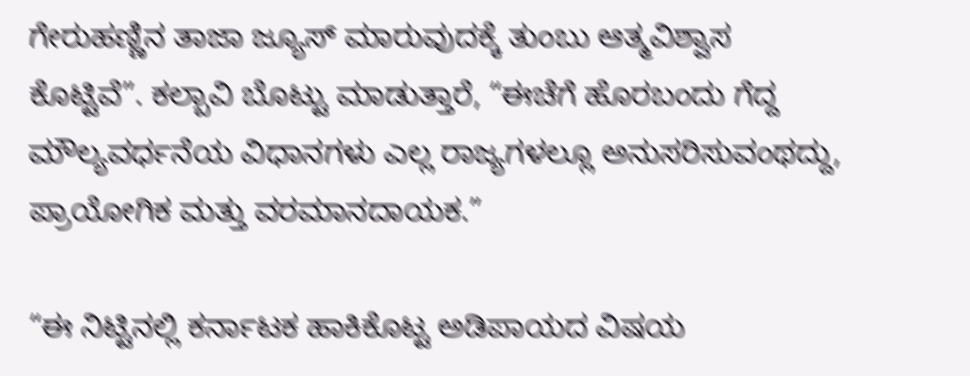ಗೇರುಹಣ್ಣಿನ ತಾಜಾ ಜ್ಯೂಸ್ ಮಾರುವುದಕ್ಕೆ ತುಂಬು ಆತ್ಮವಿಶ್ವಾಸ ಕೊಟ್ಟಿವೆ”. ಕಲ್ಬಾವಿ ಬೊಟ್ಟು ಮಾಡುತ್ತಾರೆ, “ಈಚೆಗೆ ಹೊರಬಂದು ಗೆದ್ದ ಮೌಲ್ಯವರ್ಧನೆಯ ವಿಧಾನಗಳು ಎಲ್ಲ ರಾಜ್ಯಗಳಲ್ಲೂ ಅನುಸರಿಸುವಂಥದ್ದು, ಪ್ರಾಯೋಗಿಕ ಮತ್ತು ವರಮಾನದಾಯಕ.”

“ಈ ನಿಟ್ಟಿನಲ್ಲಿ ಕರ್ನಾಟಕ ಹಾಕಿಕೊಟ್ಟ ಅಡಿಪಾಯದ ವಿಷಯ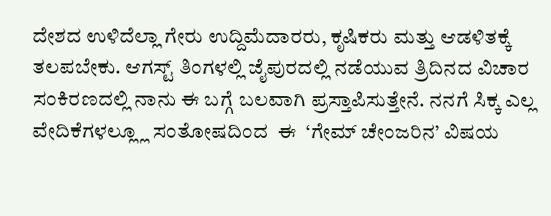ದೇಶದ ಉಳಿದೆಲ್ಲಾ ಗೇರು ಉದ್ದಿಮೆದಾರರು, ಕೃಷಿಕರು ಮತ್ತು ಆಡಳಿತಕ್ಕೆ ತಲಪಬೇಕು. ಆಗಸ್ಟ್ ತಿಂಗಳಲ್ಲಿ ಜೈಪುರದಲ್ಲಿ ನಡೆಯುವ ತ್ರಿದಿನದ ವಿಚಾರ ಸಂಕಿರಣದಲ್ಲಿ ನಾನು ಈ ಬಗ್ಗೆ ಬಲವಾಗಿ ಪ್ರಸ್ತಾಪಿಸುತ್ತೇನೆ. ನನಗೆ ಸಿಕ್ಕ ಎಲ್ಲ ವೇದಿಕೆಗಳಲ್ಲ್ಲೂ ಸಂತೋಷದಿಂದ  ಈ  ‘ಗೇಮ್ ಚೇಂಜರಿನ’ ವಿಷಯ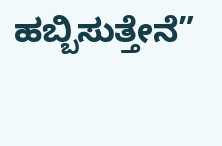ಹಬ್ಬಿಸುತ್ತೇನೆ”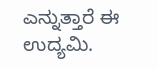ಎನ್ನುತ್ತಾರೆ ಈ ಉದ್ಯಮಿ.